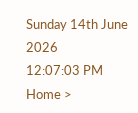Sunday 14th June 2026
12:07:03 PM
Home >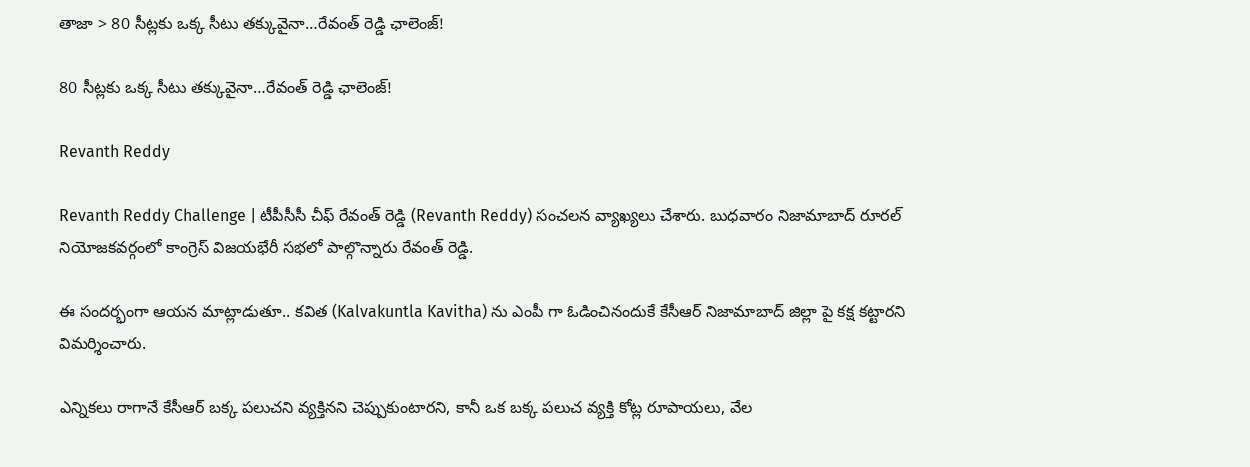తాజా > 80 సీట్లకు ఒక్క సీటు తక్కువైనా…రేవంత్ రెడ్డి ఛాలెంజ్!

80 సీట్లకు ఒక్క సీటు తక్కువైనా…రేవంత్ రెడ్డి ఛాలెంజ్!

Revanth Reddy

Revanth Reddy Challenge | టీపీసీసీ చీఫ్ రేవంత్ రెడ్డి (Revanth Reddy) సంచలన వ్యాఖ్యలు చేశారు. బుధవారం నిజామాబాద్ రూరల్ నియోజకవర్గంలో కాంగ్రెస్ విజయభేరీ సభలో పాల్గొన్నారు రేవంత్ రెడ్డి.

ఈ సందర్భంగా ఆయన మాట్లాడుతూ.. కవిత (Kalvakuntla Kavitha) ను ఎంపీ గా ఓడించినందుకే కేసీఆర్ నిజామాబాద్ జిల్లా పై కక్ష కట్టారని విమర్శించారు.

ఎన్నికలు రాగానే కేసీఆర్ బక్క పలుచని వ్యక్తినని చెప్పుకుంటారని, కానీ ఒక బక్క పలుచ వ్యక్తి కోట్ల రూపాయలు, వేల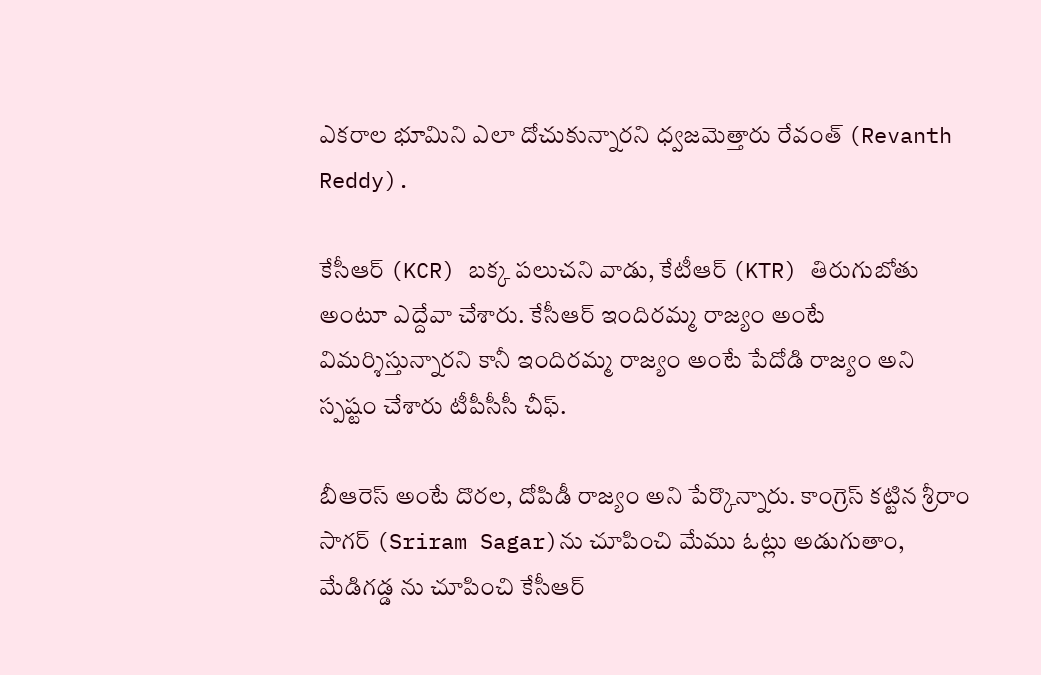ఎకరాల భూమిని ఎలా దోచుకున్నారని ధ్వజమెత్తారు రేవంత్ (Revanth Reddy).

కేసీఆర్ (KCR) బక్క పలుచని వాడు, కేటీఆర్ (KTR) తిరుగుబోతు అంటూ ఎద్దేవా చేశారు. కేసీఆర్ ఇందిరమ్మ రాజ్యం అంటే విమర్శిస్తున్నారని కానీ ఇందిరమ్మ రాజ్యం అంటే పేదోడి రాజ్యం అని స్పష్టం చేశారు టీపీసీసీ చీఫ్.

బీఆరెస్ అంటే దొరల, దోపిడీ రాజ్యం అని పేర్కొన్నారు. కాంగ్రెస్ కట్టిన శ్రీరాం సాగర్ (Sriram Sagar)ను చూపించి మేము ఓట్లు అడుగుతాం, మేడిగడ్డ ను చూపించి కేసీఆర్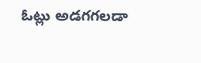ఓట్లు అడగగలడా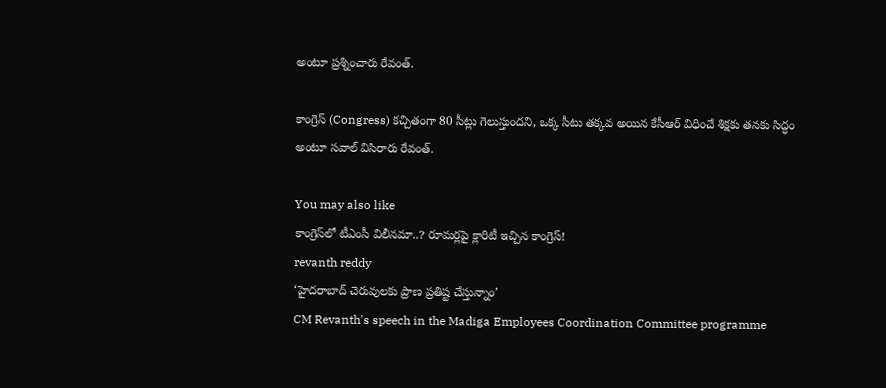అంటూ ప్రశ్నించారు రేవంత్.

కాంగ్రెస్ (Congress) కచ్చితంగా 80 సీట్లు గెలుస్తుందని, ఒక్క సీటు తక్కవ అయిన కేసీఆర్ విధించే శిక్షకు తనకు సిద్ధం అంటూ సవాల్ విసిరారు రేవంత్.

You may also like
కాంగ్రెస్‌లో టీఎంసీ విలీనమా..? రూమర్లపై క్లారిటీ ఇచ్చిన కాంగ్రెస్!
revanth reddy
‘హైదరాబాద్ చెరువులకు ప్రాణ ప్రతిష్ట చేస్తున్నాం’
CM Revanth's speech in the Madiga Employees Coordination Committee programme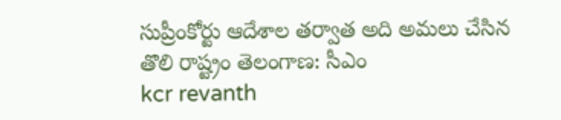సుప్రీంకోర్టు ఆదేశాల తర్వాత అది అమలు చేసిన తొలి రాష్ట్రం తెలంగాణ: సీఎం
kcr revanth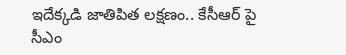ఇదేక్కడి జాతిపిత లక్షణం.. కేసీఆర్ పై సీఎం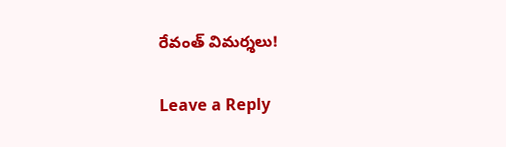రేవంత్ విమర్శలు!

Leave a Reply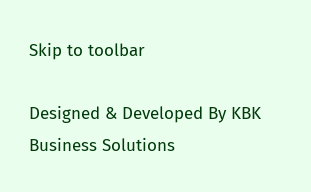Skip to toolbar

Designed & Developed By KBK Business Solutions